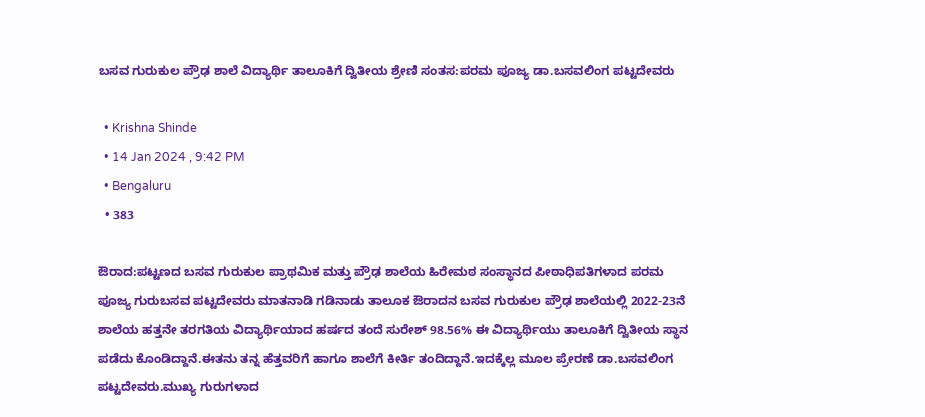ಬಸವ ಗುರುಕುಲ ಪ್ರೌಢ ಶಾಲೆ ವಿದ್ಯಾರ್ಥಿ ತಾಲೂಕಿಗೆ ದ್ವಿತೀಯ ಶ್ರೇಣಿ ಸಂತಸ:ಪರಮ ಪೂಜ್ಯ ಡಾ.ಬಸವಲಿಂಗ ಪಟ್ಟದೇವರು

  • Krishna Shinde
  • 14 Jan 2024 , 9:42 PM
  • Bengaluru
  • 383

ಔರಾದ:ಪಟ್ಟಣದ ಬಸವ ಗುರುಕುಲ ಪ್ರಾಥಮಿಕ ಮತ್ತು ಪ್ರೌಢ ಶಾಲೆಯ ಹಿರೇಮಠ ಸಂಸ್ಥಾನದ ಪೀಠಾಧಿಪತಿಗಳಾದ ಪರಮ ಪೂಜ್ಯ ಗುರುಬಸವ ಪಟ್ಟದೇವರು ಮಾತನಾಡಿ ಗಡಿನಾಡು ತಾಲೂಕ ಔರಾದನ ಬಸವ ಗುರುಕುಲ ಪ್ರೌಢ ಶಾಲೆಯಲ್ಲಿ 2022-23ನೆ ಶಾಲೆಯ ಹತ್ತನೇ ತರಗತಿಯ ವಿದ್ಯಾರ್ಥಿಯಾದ ಹರ್ಷದ ತಂದೆ ಸುರೇಶ್ 98.56% ಈ ವಿದ್ಯಾರ್ಥಿಯು ತಾಲೂಕಿಗೆ ದ್ವಿತೀಯ ಸ್ಥಾನ ಪಡೆದು ಕೊಂಡಿದ್ದಾನೆ.ಈತನು ತನ್ನ ಹೆತ್ತವರಿಗೆ ಹಾಗೂ ಶಾಲೆಗೆ ಕೀರ್ತಿ ತಂದಿದ್ದಾನೆ.ಇದಕ್ಕೆಲ್ಲ ಮೂಲ ಪ್ರೇರಣೆ ಡಾ.ಬಸವಲಿಂಗ ಪಟ್ಟದೇವರು.ಮುಖ್ಯ ಗುರುಗಳಾದ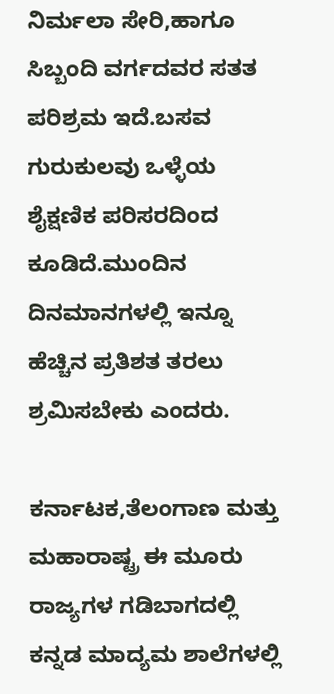ನಿರ್ಮಲಾ ಸೇರಿ,ಹಾಗೂ ಸಿಬ್ಬಂದಿ ವರ್ಗದವರ ಸತತ ಪರಿಶ್ರಮ ಇದೆ.ಬಸವ ಗುರುಕುಲವು ಒಳ್ಳೆಯ ಶೈಕ್ಷಣಿಕ ಪರಿಸರದಿಂದ ಕೂಡಿದೆ.ಮುಂದಿನ ದಿನಮಾನಗಳಲ್ಲಿ ಇನ್ನೂ ಹೆಚ್ಚಿನ ಪ್ರತಿಶತ ತರಲು ಶ್ರಮಿಸಬೇಕು ಎಂದರು.

ಕರ್ನಾಟಕ,ತೆಲಂಗಾಣ ಮತ್ತು ಮಹಾರಾಷ್ಟ್ರ ಈ ಮೂರು ರಾಜ್ಯಗಳ ಗಡಿಬಾಗದಲ್ಲಿ ಕನ್ನಡ ಮಾದ್ಯಮ ಶಾಲೆಗಳಲ್ಲಿ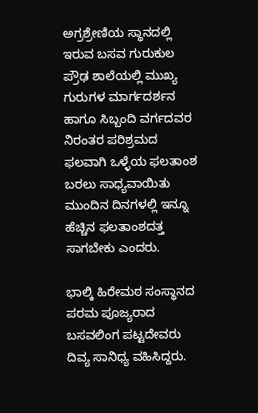ಅಗ್ರಶ್ರೇಣಿಯ ಸ್ಥಾನದಲ್ಲಿ ಇರುವ ಬಸವ ಗುರುಕುಲ ಪ್ರೌಢ ಶಾಲೆಯಲ್ಲಿ ಮುಖ್ಯ ಗುರುಗಳ ಮಾರ್ಗದರ್ಶನ ಹಾಗೂ ಸಿಬ್ಬಂದಿ ವರ್ಗದವರ ನಿರಂತರ ಪರಿಶ್ರಮದ ಫಲವಾಗಿ ಒಳ್ಳೆಯ ಫಲತಾಂಶ ಬರಲು ಸಾಧ್ಯವಾಯಿತು ಮುಂದಿನ ದಿನಗಳಲ್ಲಿ ಇನ್ನೂ ಹೆಚ್ಚಿನ ಫಲತಾಂಶದತ್ತ ಸಾಗಬೇಕು ಎಂದರು.

ಭಾಲ್ಕಿ ಹಿರೇಮಠ ಸಂಸ್ಥಾನದ ಪರಮ ಪೂಜ್ಯರಾದ ಬಸವಲಿಂಗ ಪಟ್ಟದೇವರು ದಿವ್ಯ ಸಾನಿಧ್ಯ ವಹಿಸಿದ್ದರು.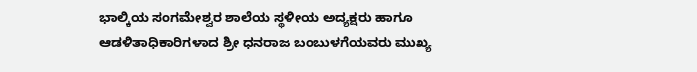ಭಾಲ್ಕಿಯ ಸಂಗಮೇಶ್ವರ ಶಾಲೆಯ ಸ್ಥಳೀಯ ಅದ್ಯಕ್ಷರು ಹಾಗೂ ಆಡಳಿತಾಧಿಕಾರಿಗಳಾದ ಶ್ರೀ ಧನರಾಜ ಬಂಬುಳಗೆಯವರು ಮುಖ್ಯ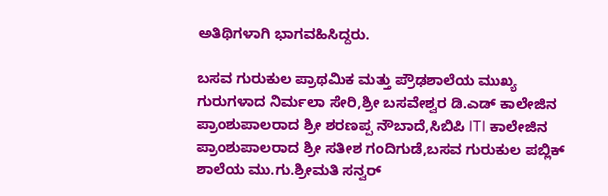ಅತಿಥಿಗಳಾಗಿ ಭಾಗವಹಿಸಿದ್ದರು.

ಬಸವ ಗುರುಕುಲ ಪ್ರಾಥಮಿಕ ಮತ್ತು ಪ್ರೌಢಶಾಲೆಯ ಮುಖ್ಯ ಗುರುಗಳಾದ ನಿರ್ಮಲಾ ಸೇರಿ,ಶ್ರೀ ಬಸವೇಶ್ವರ ಡಿ.ಎಡ್ ಕಾಲೇಜಿನ ಪ್ರಾಂಶುಪಾಲರಾದ ಶ್ರೀ ಶರಣಪ್ಪ ನೌಬಾದೆ,ಸಿಬಿಪಿ ITI ಕಾಲೇಜಿನ ಪ್ರಾಂಶುಪಾಲರಾದ ಶ್ರೀ ಸತೀಶ ಗಂದಿಗುಡೆ,ಬಸವ ಗುರುಕುಲ ಪಬ್ಲಿಕ್ ಶಾಲೆಯ ಮು.ಗು.ಶ್ರೀಮತಿ ಸನ್ವರ್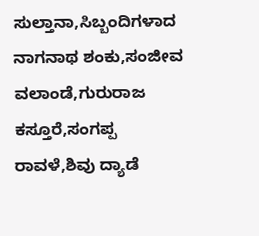ಸುಲ್ತಾನಾ,ಸಿಬ್ಬಂದಿಗಳಾದ ನಾಗನಾಥ ಶಂಕು,ಸಂಜೀವ ವಲಾಂಡೆ,ಗುರುರಾಜ ಕಸ್ತೂರೆ,ಸಂಗಪ್ಪ ರಾವಳೆ,ಶಿವು ದ್ಯಾಡೆ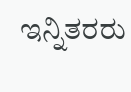ಇನ್ನಿತರರು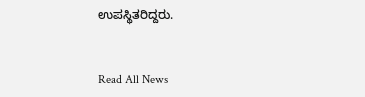ಉಪಸ್ಥಿತರಿದ್ದರು.


Read All News